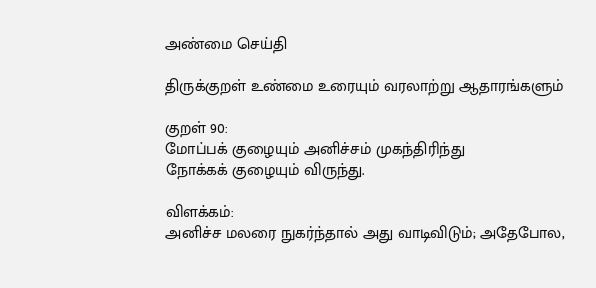அண்மை செய்தி

திருக்குறள் உண்மை உரையும் வரலாற்று ஆதாரங்களும்

குறள் 90:
மோப்பக் குழையும் அனிச்சம் முகந்திரிந்து
நோக்கக் குழையும் விருந்து.

விளக்கம்:
அனிச்ச மலரை நுகர்ந்தால் அது வாடிவிடும்; அதேபோல,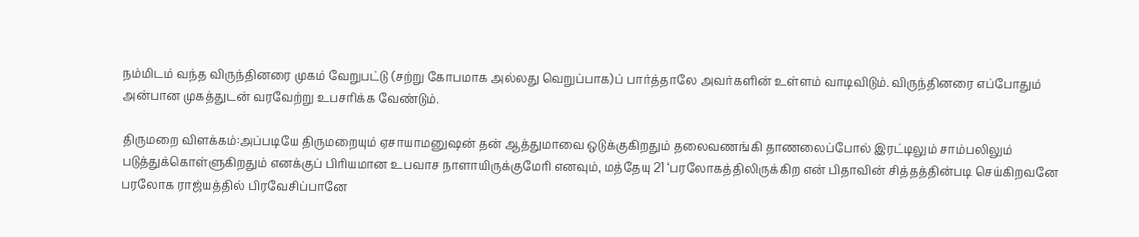நம்மிடம் வந்த விருந்தினரை முகம் வேறுபட்டு (சற்று கோபமாக அல்லது வெறுப்பாக)ப் பார்த்தாலே அவர்களின் உள்ளம் வாடிவிடும். விருந்தினரை எப்போதும் அன்பான முகத்துடன் வரவேற்று உபசரிக்க வேண்டும்.

திருமறை விளக்கம்:அப்படியே திருமறையும் ஏசாயாமனுஷன் தன் ஆத்துமாவை ஒடுக்குகிறதும் தலைவணங்கி தாணலைப்போல் இரட்டிலும் சாம்பலிலும் படுத்துக்கொள்ளுகிறதும் எனக்குப் பிரியமான உபவாச நாளாயிருக்குமேரி எனவும், மத்தேயு 21 ‘பரலோகத்திலிருக்கிற என் பிதாவின் சித்தத்தின்படி செய்கிறவனே பரலோக ராஜ்யத்தில் பிரவேசிப்பானே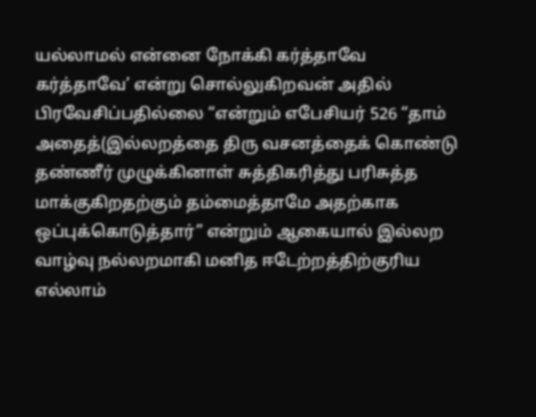யல்லாமல் என்னை நோக்கி கர்த்தாவே கர்த்தாவே’ என்று சொல்லுகிறவன் அதில் பிரவேசிப்பதில்லை “என்றும் எபேசியர் 526 “தாம் அதைத்(இல்லறத்தை திரு வசனத்தைக் கொண்டு தண்ணீர் முழுக்கினாள் சுத்திகரித்து பரிசுத்த மாக்குகிறதற்கும் தம்மைத்தாமே அதற்காக ஒப்புக்கொடுத்தார்” என்றும் ஆகையால் இல்லற வாழ்வு நல்லறமாகி மனித ஈடேற்றத்திற்குரிய எல்லாம்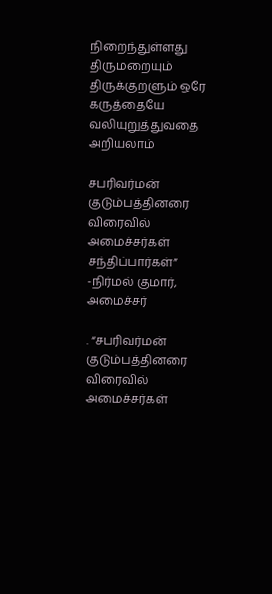நிறைந்துள்ளது திருமறையும் திருக்குறளும் ஒரே கருத்தையே வலியுறுத்துவதை அறியலாம்

சபரிவர்மன் குடும்பத்தினரை விரைவில் அமைச்சர்கள் சந்திப்பார்கள்” -நிர்மல் குமார், அமைச்சர்

. “சபரிவர்மன் குடும்பத்தினரை விரைவில் அமைச்சர்கள்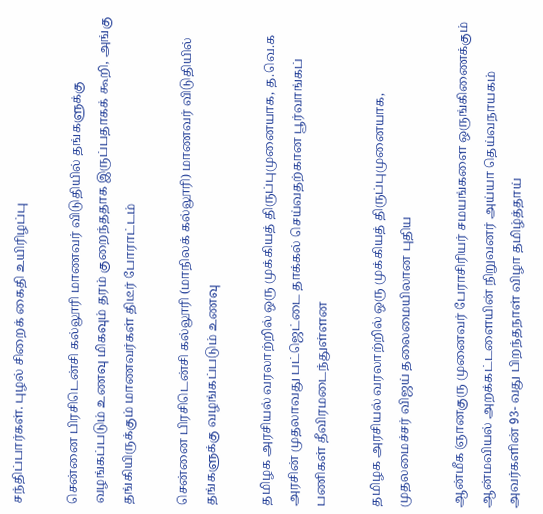சந்திப்பார்கள். புழல் சிறைக் கைதி உயிரிழப்பு

சென்னை பிரசிடென்சி கல்லூரி மாணவர் விடுதியில் தங்களுக்கு வழங்கப்படும் உணவு மிகவும் தரம் குறைந்ததாக இருப்பதாகக் கூறி, அங்கு தங்கியிருக்கும் மாணவர்கள் திடீர் போராட்டம்

சென்னை பிரசிடென்சி கல்லூரி (மாநிலக் கல்லூரி) மாணவர் விடுதியில் தங்களுக்கு வழங்கப்படும் உணவு

தமிழக அரசியல் வரலாற்றில் ஒரு முக்கியத் திருப்புமுனையாக, த.வெ.க அரசின் முதலாவது பட்ஜெட்டை தாக்கல் செய்வதற்கான பூர்வாங்கப் பணிகள் தீவிரமடைந்துள்ளன

தமிழக அரசியல் வரலாற்றில் ஒரு முக்கியத் திருப்புமுனையாக, முதலமைச்சர் விஜய் தலைமையிலான புதிய

ஆன்மீக ஞானகுரு முனைவர் பேராசிரியர் சமயங்களை ஒருங்கிணைக்கும் ஆன்மவியல் அறக்கட்டளையின் நிறுவனர் அய்யா தெய்வநாயகம் அவர்களின் 93- வது பிறந்தநாள் விழா தமிழ்த்தாய்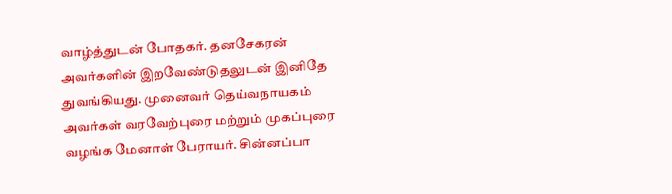வாழ்த்துடன் போதகர். தனசேகரன் அவர்களின் இறவேண்டுதலுடன் இனிதே துவங்கியது. முனைவர் தெய்வநாயகம் அவர்கள் வரவேற்புரை மற்றும் முகப்புரை வழங்க மேனாள் பேராயர். சின்னப்பா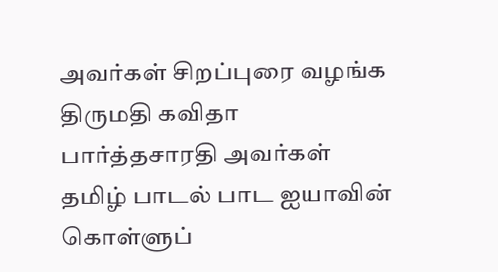அவர்கள் சிறப்புரை வழங்க திருமதி கவிதா பார்த்தசாரதி அவர்கள் தமிழ் பாடல் பாட ஐயாவின் கொள்ளுப்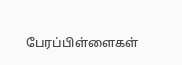பேரப்பிள்ளைகள்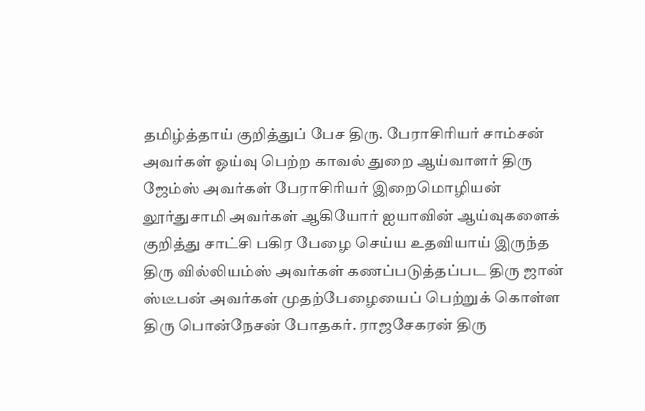தமிழ்த்தாய் குறித்துப் பேச திரு. பேராசிரியர் சாம்சன் அவர்கள் ஓய்வு பெற்ற காவல் துறை ஆய்வாளர் திரு ஜேம்ஸ் அவர்கள் பேராசிரியர் இறைமொழியன் லூர்துசாமி அவர்கள் ஆகியோர் ஐயாவின் ஆய்வுகளைக் குறித்து சாட்சி பகிர பேழை செய்ய உதவியாய் இருந்த திரு வில்லியம்ஸ் அவர்கள் கணப்படுத்தப்பட திரு ஜான் ஸ்டீபன் அவர்கள் முதற்பேழையைப் பெற்றுக் கொள்ள திரு பொன்நேசன் போதகர். ராஜசேகரன் திரு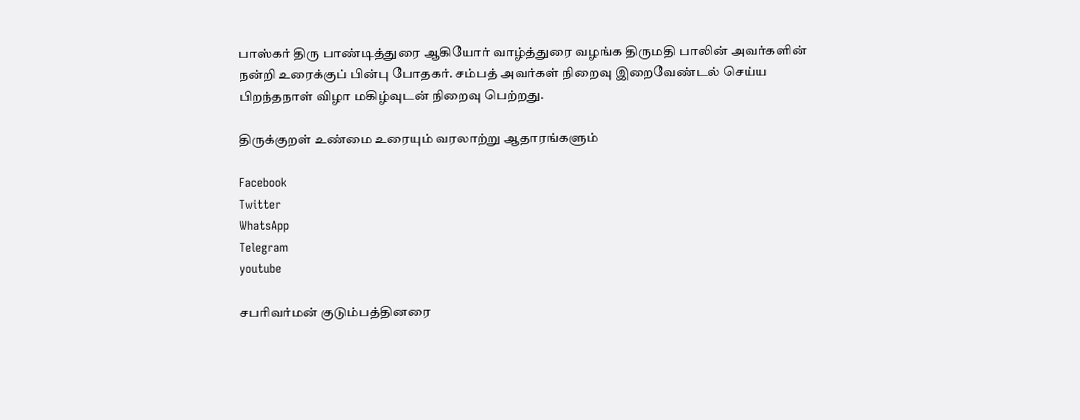பாஸ்கர் திரு பாண்டித்துரை ஆகியோர் வாழ்த்துரை வழங்க திருமதி பாலின் அவர்களின் நன்றி உரைக்குப் பின்பு போதகர். சம்பத் அவர்கள் நிறைவு இறைவேண்டல் செய்ய பிறந்தநாள் விழா மகிழ்வுடன் நிறைவு பெற்றது.

திருக்குறள் உண்மை உரையும் வரலாற்று ஆதாரங்களும்

Facebook
Twitter
WhatsApp
Telegram
youtube

சபரிவர்மன் குடும்பத்தினரை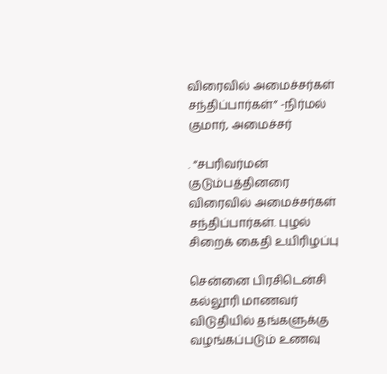விரைவில் அமைச்சர்கள் சந்திப்பார்கள்” -நிர்மல் குமார், அமைச்சர்

. “சபரிவர்மன் குடும்பத்தினரை விரைவில் அமைச்சர்கள் சந்திப்பார்கள். புழல் சிறைக் கைதி உயிரிழப்பு

சென்னை பிரசிடென்சி கல்லூரி மாணவர் விடுதியில் தங்களுக்கு வழங்கப்படும் உணவு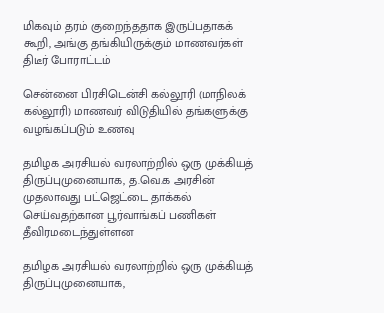மிகவும் தரம் குறைந்ததாக இருப்பதாகக் கூறி, அங்கு தங்கியிருக்கும் மாணவர்கள் திடீர் போராட்டம்

சென்னை பிரசிடென்சி கல்லூரி (மாநிலக் கல்லூரி) மாணவர் விடுதியில் தங்களுக்கு வழங்கப்படும் உணவு

தமிழக அரசியல் வரலாற்றில் ஒரு முக்கியத் திருப்புமுனையாக, த.வெ.க அரசின் முதலாவது பட்ஜெட்டை தாக்கல் செய்வதற்கான பூர்வாங்கப் பணிகள் தீவிரமடைந்துள்ளன

தமிழக அரசியல் வரலாற்றில் ஒரு முக்கியத் திருப்புமுனையாக,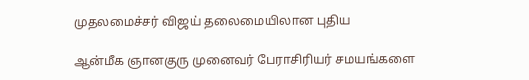முதலமைச்சர் விஜய் தலைமையிலான புதிய

ஆன்மீக ஞானகுரு முனைவர் பேராசிரியர் சமயங்களை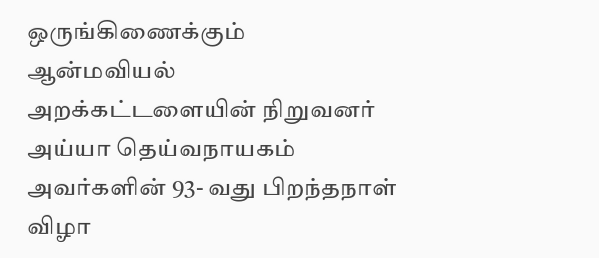ஒருங்கிணைக்கும் ஆன்மவியல் அறக்கட்டளையின் நிறுவனர் அய்யா தெய்வநாயகம் அவர்களின் 93- வது பிறந்தநாள் விழா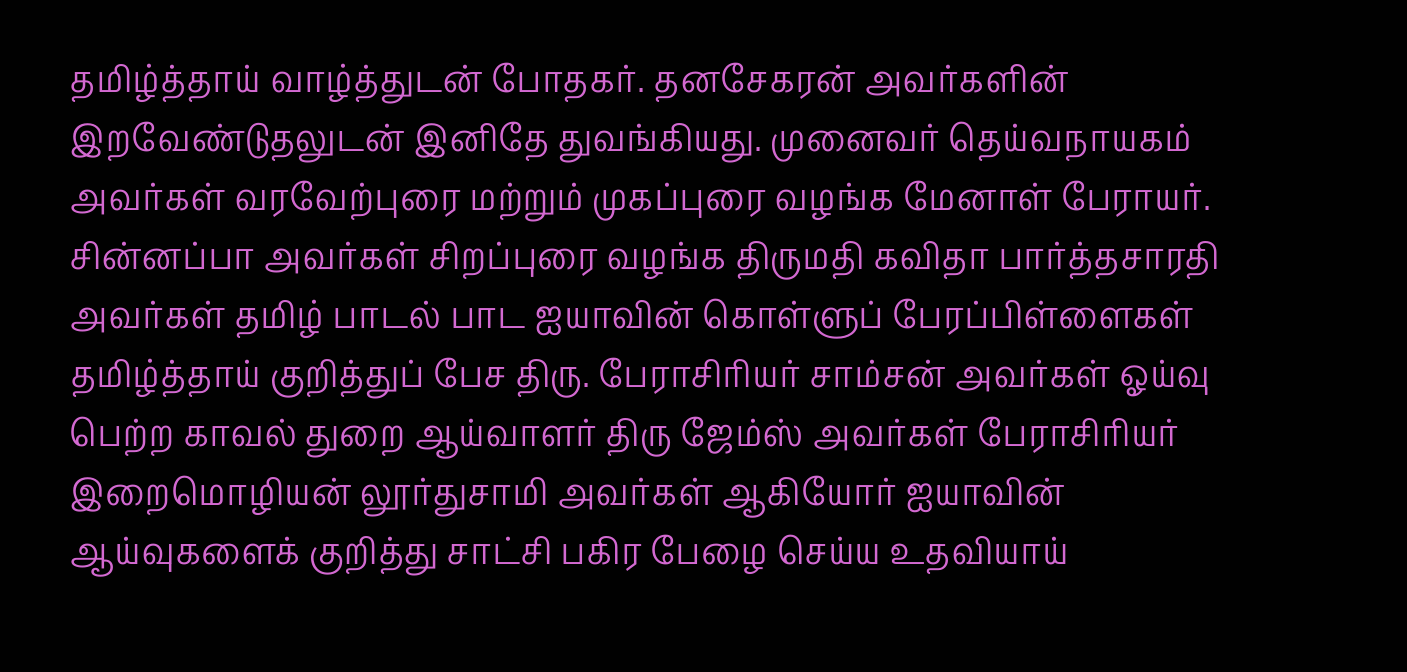தமிழ்த்தாய் வாழ்த்துடன் போதகர். தனசேகரன் அவர்களின் இறவேண்டுதலுடன் இனிதே துவங்கியது. முனைவர் தெய்வநாயகம் அவர்கள் வரவேற்புரை மற்றும் முகப்புரை வழங்க மேனாள் பேராயர். சின்னப்பா அவர்கள் சிறப்புரை வழங்க திருமதி கவிதா பார்த்தசாரதி அவர்கள் தமிழ் பாடல் பாட ஐயாவின் கொள்ளுப் பேரப்பிள்ளைகள் தமிழ்த்தாய் குறித்துப் பேச திரு. பேராசிரியர் சாம்சன் அவர்கள் ஓய்வு பெற்ற காவல் துறை ஆய்வாளர் திரு ஜேம்ஸ் அவர்கள் பேராசிரியர் இறைமொழியன் லூர்துசாமி அவர்கள் ஆகியோர் ஐயாவின் ஆய்வுகளைக் குறித்து சாட்சி பகிர பேழை செய்ய உதவியாய்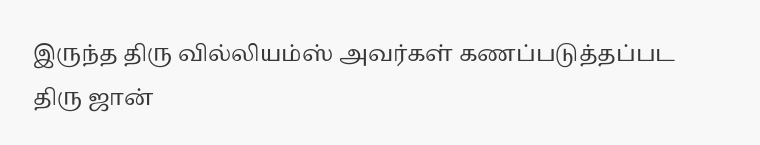இருந்த திரு வில்லியம்ஸ் அவர்கள் கணப்படுத்தப்பட திரு ஜான்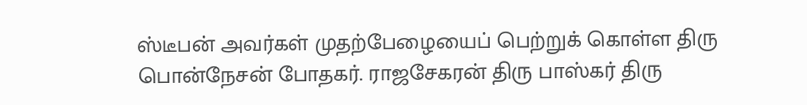ஸ்டீபன் அவர்கள் முதற்பேழையைப் பெற்றுக் கொள்ள திரு பொன்நேசன் போதகர். ராஜசேகரன் திரு பாஸ்கர் திரு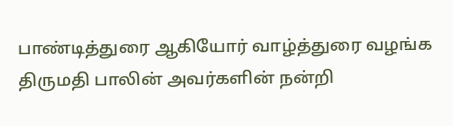பாண்டித்துரை ஆகியோர் வாழ்த்துரை வழங்க திருமதி பாலின் அவர்களின் நன்றி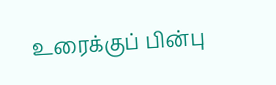உரைக்குப் பின்பு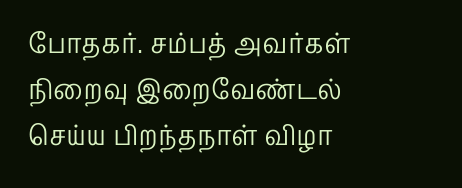போதகர். சம்பத் அவர்கள் நிறைவு இறைவேண்டல் செய்ய பிறந்தநாள் விழா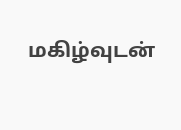மகிழ்வுடன்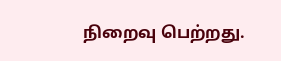நிறைவு பெற்றது.